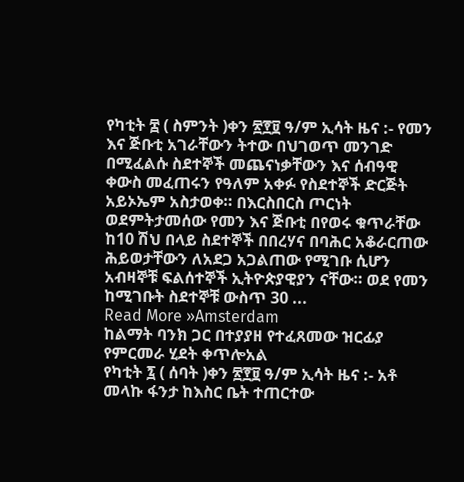የካቲት ፰ ( ስምንት )ቀን ፳፻፱ ዓ/ም ኢሳት ዜና :- የመን እና ጅቡቲ አገራቸውን ትተው በህገወጥ መንገድ በሚፈልሱ ስደተኞች መጨናነቃቸውን እና ሰብዓዊ ቀውስ መፈጠሩን የዓለም አቀፉ የስደተኞች ድርጅት አይኦኤም አስታወቀ። በእርስበርስ ጦርነት ወደምትታመሰው የመን እና ጅቡቲ በየወሩ ቁጥራቸው ከ10 ሽህ በላይ ስደተኞች በበረሃና በባሕር አቆራርጠው ሕይወታቸውን ለአደጋ አጋልጠው የሚገቡ ሲሆን አብዛኞቹ ፍልሰተኞች ኢትዮጵያዊያን ናቸው። ወደ የመን ከሚገቡት ስደተኞቹ ውስጥ 30 ...
Read More »Amsterdam
ከልማት ባንክ ጋር በተያያዘ የተፈጸመው ዝርፊያ የምርመራ ሂደት ቀጥሎአል
የካቲት ፯ ( ሰባት )ቀን ፳፻፱ ዓ/ም ኢሳት ዜና :- አቶ መላኩ ፋንታ ከእስር ቤት ተጠርተው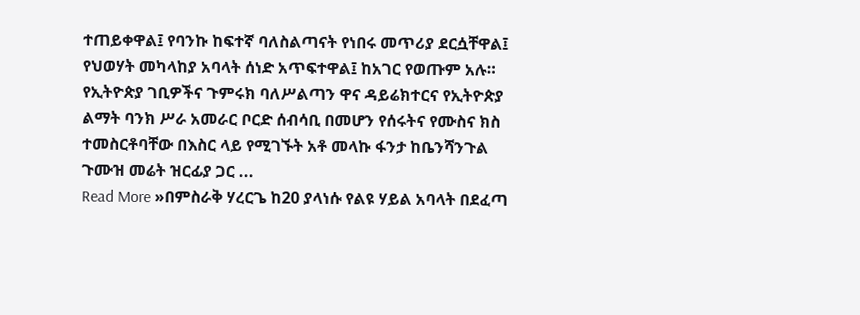ተጠይቀዋል፤ የባንኩ ከፍተኛ ባለስልጣናት የነበሩ መጥሪያ ደርሷቸዋል፤ የህወሃት መካላከያ አባላት ሰነድ አጥፍተዋል፤ ከአገር የወጡም አሉ። የኢትዮጵያ ገቢዎችና ጉምሩክ ባለሥልጣን ዋና ዳይሬክተርና የኢትዮጵያ ልማት ባንክ ሥራ አመራር ቦርድ ሰብሳቢ በመሆን የሰሩትና የሙስና ክስ ተመስርቶባቸው በእስር ላይ የሚገኙት አቶ መላኩ ፋንታ ከቤንሻንጉል ጉሙዝ መሬት ዝርፊያ ጋር ...
Read More »በምስራቅ ሃረርጌ ከ20 ያላነሱ የልዩ ሃይል አባላት በደፈጣ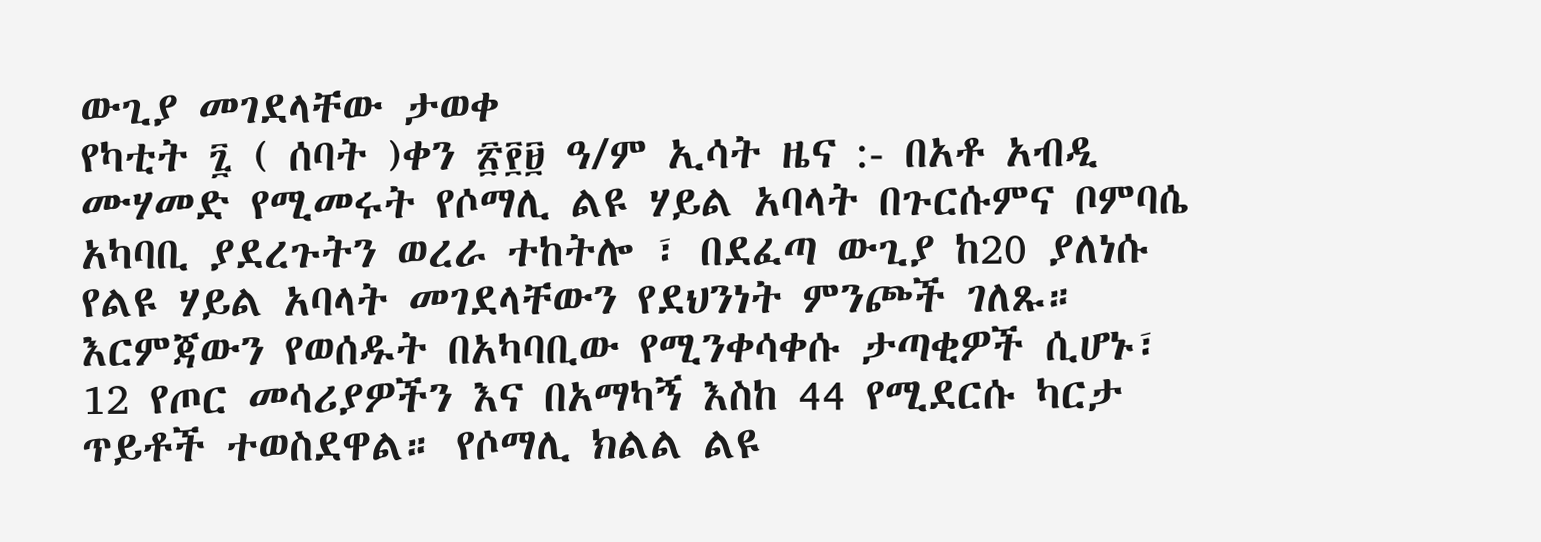ውጊያ መገደላቸው ታወቀ
የካቲት ፯ ( ሰባት )ቀን ፳፻፱ ዓ/ም ኢሳት ዜና :- በአቶ አብዲ ሙሃመድ የሚመሩት የሶማሊ ልዩ ሃይል አባላት በጉርሱምና ቦምባሴ አካባቢ ያደረጉትን ወረራ ተከትሎ ፣ በደፈጣ ውጊያ ከ20 ያለነሱ የልዩ ሃይል አባላት መገደላቸውን የደህንነት ምንጮች ገለጹ። እርምጃውን የወሰዱት በአካባቢው የሚንቀሳቀሱ ታጣቂዎች ሲሆኑ፣ 12 የጦር መሳሪያዎችን እና በአማካኝ እስከ 44 የሚደርሱ ካርታ ጥይቶች ተወስደዋል። የሶማሊ ክልል ልዩ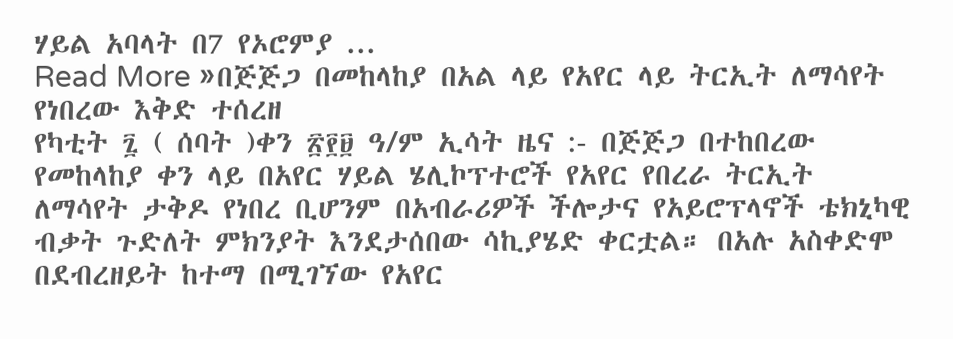ሃይል አባላት በ7 የኦሮምያ ...
Read More »በጅጅጋ በመከላከያ በአል ላይ የአየር ላይ ትርኢት ለማሳየት የነበረው እቅድ ተሰረዘ
የካቲት ፯ ( ሰባት )ቀን ፳፻፱ ዓ/ም ኢሳት ዜና :- በጅጅጋ በተከበረው የመከላከያ ቀን ላይ በአየር ሃይል ሄሊኮፕተሮች የአየር የበረራ ትርኢት ለማሳየት ታቅዶ የነበረ ቢሆንም በአብራሪዎች ችሎታና የአይሮፕላኖች ቴክኒካዊ ብቃት ጉድለት ምክንያት እንደታሰበው ሳኪያሄድ ቀርቷል። በአሉ አስቀድሞ በደብረዘይት ከተማ በሚገኘው የአየር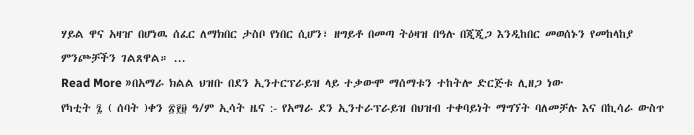ሃይል ዋና አዛዠ በሆነዉ ሰፈር ለማክበር ታስቦ የነበር ሲሆን፣ ዘግይቶ በመጣ ትዕዛዝ በዓሉ በጂጂጋ እንዲከበር መወሰኑን የመከላከያ ምንጮቻችን ገልጸዋል። ...
Read More »በአማራ ክልል ህዝቡ በደን ኢንተርፕራይዝ ላይ ተቃውሞ ማሰማቱን ተከትሎ ድርጅቱ ሊዘጋ ነው
የካቲት ፯ ( ሰባት )ቀን ፳፻፱ ዓ/ም ኢሳት ዜና :- የአማራ ደን ኢንተራፕራይዝ በህዝብ ተቀባይነት ማግኘት ባለመቻሉ እና በኪሳራ ውስጥ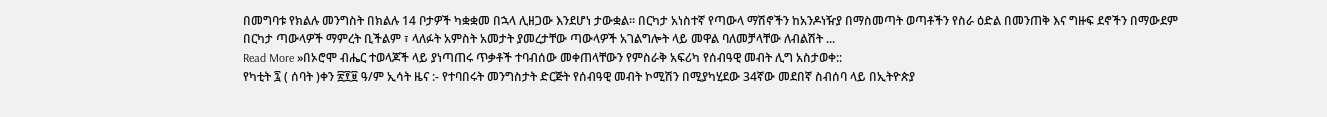በመግባቱ የክልሉ መንግስት በክልሉ 14 ቦታዎች ካቋቋመ በኋላ ሊዘጋው እንደሆነ ታውቋል፡፡ በርካታ አነስተኛ የጣውላ ማሽኖችን ከአንዶነዥያ በማስመጣት ወጣቶችን የስራ ዕድል በመንጠቅ እና ግዙፍ ደኖችን በማውደም በርካታ ጣውላዎች ማምረት ቢችልም ፣ ላለፉት አምስት አመታት ያመረታቸው ጣውላዎች አገልግሎት ላይ መዋል ባለመቻላቸው ለብልሽት ...
Read More »በኦሮሞ ብሔር ተወላጆች ላይ ያነጣጠሩ ጥቃቶች ተባብሰው መቀጠላቸውን የምስራቅ አፍሪካ የሰብዓዊ መብት ሊግ አስታወቀ::
የካቲት ፯ ( ሰባት )ቀን ፳፻፱ ዓ/ም ኢሳት ዜና :- የተባበሩት መንግስታት ድርጅት የሰብዓዊ መብት ኮሚሽን በሚያካሂደው 34ኛው መደበኛ ስብሰባ ላይ በኢትዮጵያ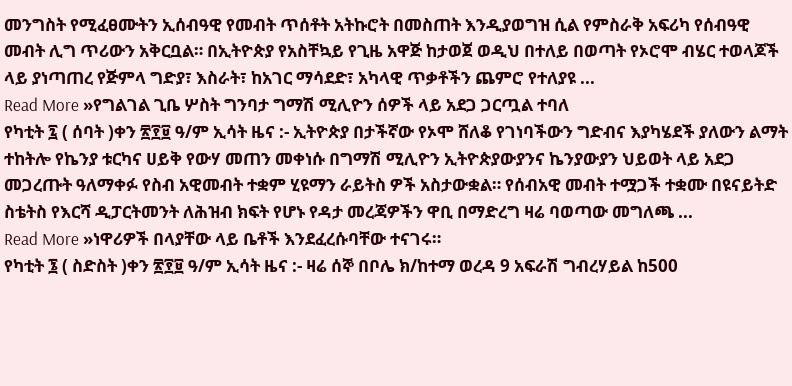መንግስት የሚፈፀሙትን ኢሰብዓዊ የመብት ጥሰቶት አትኩሮት በመስጠት እንዲያወግዝ ሲል የምስራቅ አፍሪካ የሰብዓዊ መብት ሊግ ጥሪውን አቅርቧል። በኢትዮጵያ የአስቸኳይ የጊዜ አዋጅ ከታወጀ ወዲህ በተለይ በወጣት የኦሮሞ ብሄር ተወላጆች ላይ ያነጣጠረ የጅምላ ግድያ፣ እስራት፣ ከአገር ማሳደድ፣ አካላዊ ጥቃቶችን ጨምሮ የተለያዩ ...
Read More »የግልገል ጊቤ ሦስት ግንባታ ግማሽ ሚሊዮን ሰዎች ላይ አደጋ ጋርጧል ተባለ
የካቲት ፯ ( ሰባት )ቀን ፳፻፱ ዓ/ም ኢሳት ዜና :- ኢትዮጵያ በታችኛው የኦሞ ሸለቆ የገነባችውን ግድብና እያካሄደች ያለውን ልማት ተከትሎ የኬንያ ቱርካና ሀይቅ የውሃ መጠን መቀነሱ በግማሽ ሚሊዮን ኢትዮጵያውያንና ኬንያውያን ህይወት ላይ አደጋ መጋረጡት ዓለማቀፉ የስብ አዊመብት ተቋም ሂዩማን ራይትስ ዎች አስታውቋል። የሰብአዊ መብት ተሟጋች ተቋሙ በዩናይትድ ስቴትስ የእርሻ ዲፓርትመንት ለሕዝብ ክፍት የሆኑ የዳታ መረጃዎችን ዋቢ በማድረግ ዛሬ ባወጣው መግለጫ ...
Read More »ነዋሪዎች በላያቸው ላይ ቤቶች እንደፈረሱባቸው ተናገሩ።
የካቲት ፮ ( ስድስት )ቀን ፳፻፱ ዓ/ም ኢሳት ዜና :- ዛሬ ሰኞ በቦሌ ክ/ከተማ ወረዳ 9 አፍራሽ ግብረሃይል ከ500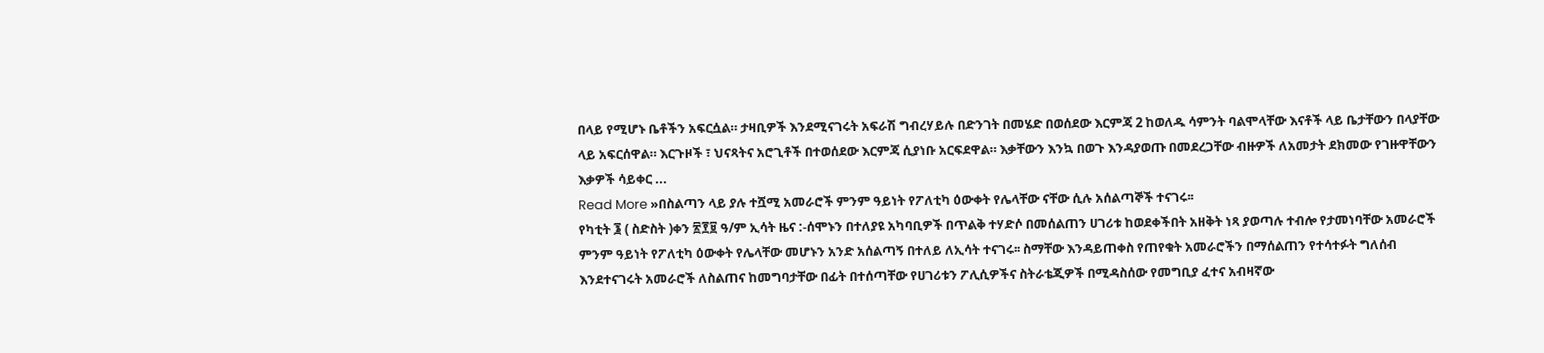በላይ የሚሆኑ ቤቶችን አፍርሷል። ታዛቢዎች እንደሚናገሩት አፍራሽ ግብረሃይሉ በድንገት በመሄድ በወሰደው እርምጃ 2 ከወለዱ ሳምንት ባልሞላቸው እናቶች ላይ ቤታቸውን በላያቸው ላይ አፍርሰዋል። እርጉዞች ፣ ህናጻትና አሮጊቶች በተወሰደው እርምጃ ሲያነቡ አርፍደዋል። እቃቸውን እንኳ በወጉ እንዳያወጡ በመደረጋቸው ብዙዎች ለአመታት ደክመው የገዙዋቸውን እቃዎች ሳይቀር ...
Read More »በስልጣን ላይ ያሉ ተሿሚ አመራሮች ምንም ዓይነት የፖለቲካ ዕውቀት የሌላቸው ናቸው ሲሉ አሰልጣኞች ተናገሩ፡፡
የካቲት ፮ ( ስድስት )ቀን ፳፻፱ ዓ/ም ኢሳት ዜና :-ሰሞኑን በተለያዩ አካባቢዎች በጥልቅ ተሃድሶ በመሰልጠን ሀገሪቱ ከወደቀችበት አዘቅት ነጻ ያወጣሉ ተብሎ የታመነባቸው አመራሮች ምንም ዓይነት የፖለቲካ ዕውቀት የሌላቸው መሆኑን አንድ አሰልጣኝ በተለይ ለኢሳት ተናገሩ፡፡ ስማቸው እንዳይጠቀስ የጠየቁት አመራሮችን በማሰልጠን የተሳተፉት ግለሰብ እንደተናገሩት አመራሮች ለስልጠና ከመግባታቸው በፊት በተሰጣቸው የሀገሪቱን ፖሊሲዎችና ስትራቴጂዎች በሚዳስሰው የመግቢያ ፈተና አብዛኛው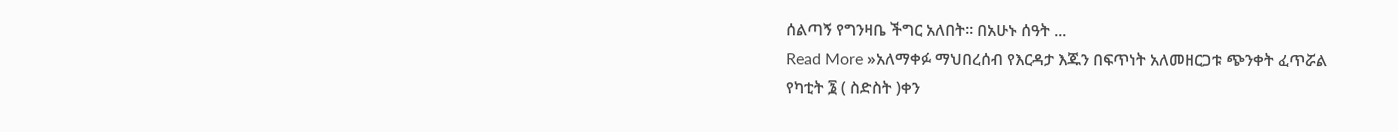ሰልጣኝ የግንዛቤ ችግር አለበት። በአሁኑ ሰዓት ...
Read More »አለማቀፉ ማህበረሰብ የእርዳታ እጁን በፍጥነት አለመዘርጋቱ ጭንቀት ፈጥሯል
የካቲት ፮ ( ስድስት )ቀን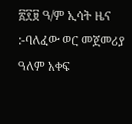፳፻፱ ዓ/ም ኢሳት ዜና :-ባለፈው ወር መጀመሪያ ዓለም አቀፍ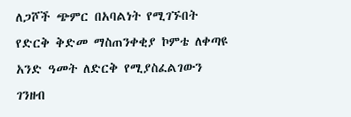ለጋሾች ጭምር በአባልነት የሚገኙበት የድርቅ ቅድመ ማስጠንቀቂያ ኮምቴ ለቀጣዩ አንድ ዓመት ለድርቅ የሚያስፈልገውን ገንዘብ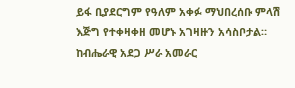ይፋ ቢያደርግም የዓለም አቀፉ ማህበረሰቡ ምላሽ እጅግ የተቀዛቀዘ መሆኑ አገዛዙን አሳስቦታል። ከብሔራዊ አደጋ ሥራ አመራር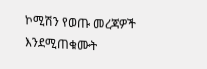ኮሚሽን የወጡ መረጃዎች እንደሚጠቁሙት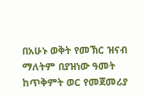በአሁኑ ወቅት የመኽር ዝናብ ማለትም በያዝነው ዓመት ከጥቅምት ወር የመጀመሪያ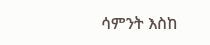ሳምንት እስከ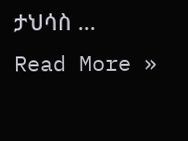ታህሳስ ...
Read More »